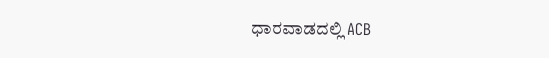ಧಾರವಾಡದಲ್ಲಿ ACB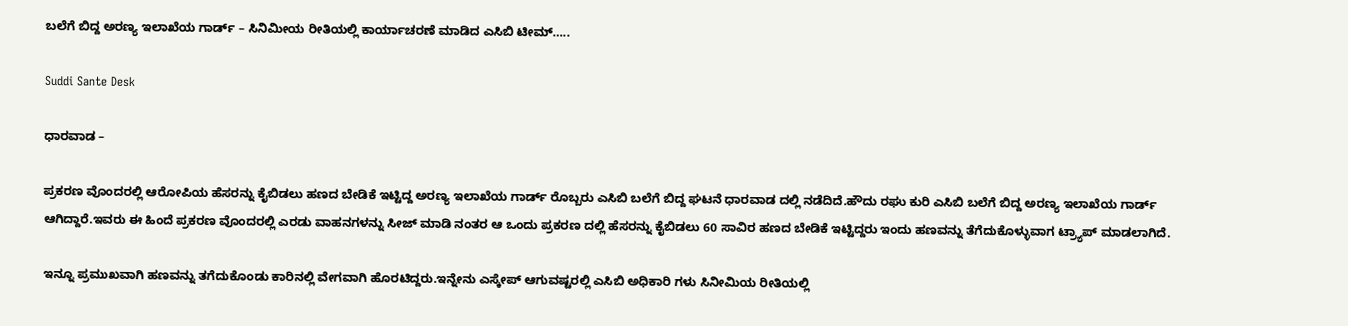ಬಲೆಗೆ ಬಿದ್ದ ಅರಣ್ಯ ಇಲಾಖೆಯ ಗಾರ್ಡ್ – ಸಿನಿಮೀಯ ರೀತಿಯಲ್ಲಿ ಕಾರ್ಯಾಚರಣೆ ಮಾಡಿದ ಎಸಿಬಿ ಟೀಮ್…..

Suddi Sante Desk

ಧಾರವಾಡ –

ಪ್ರಕರಣ ವೊಂದರಲ್ಲಿ ಆರೋಪಿಯ ಹೆಸರನ್ನು ಕೈಬಿಡಲು ಹಣದ ಬೇಡಿಕೆ ಇಟ್ಟಿದ್ದ ಅರಣ್ಯ ಇಲಾಖೆಯ ಗಾರ್ಡ್ ರೊಬ್ಬರು ಎಸಿಬಿ ಬಲೆಗೆ ಬಿದ್ದ ಘಟನೆ ಧಾರವಾಡ ದಲ್ಲಿ ನಡೆದಿದೆ‌.ಹೌದು ರಘು ಕುರಿ ಎಸಿಬಿ ಬಲೆಗೆ ಬಿದ್ದ ಅರಣ್ಯ ಇಲಾಖೆಯ ಗಾರ್ಡ್ ಆಗಿದ್ದಾರೆ.ಇವರು ಈ ಹಿಂದೆ ಪ್ರಕರಣ ವೊಂದರಲ್ಲಿ ಎರಡು ವಾಹನಗಳನ್ನು ಸೀಜ್ ಮಾಡಿ ನಂತರ ಆ ಒಂದು ಪ್ರಕರಣ ದಲ್ಲಿ ಹೆಸರನ್ನು ಕೈಬಿಡಲು 60 ಸಾವಿರ ಹಣದ ಬೇಡಿಕೆ ಇಟ್ಟಿದ್ದರು ಇಂದು ಹಣವನ್ನು ತೆಗೆದುಕೊಳ್ಳುವಾಗ ಟ್ರ್ಯಾಪ್ ಮಾಡಲಾಗಿದೆ.

ಇನ್ನೂ ಪ್ರಮುಖವಾಗಿ ಹಣವನ್ನು ತಗೆದುಕೊಂಡು ಕಾರಿನಲ್ಲಿ ವೇಗವಾಗಿ ಹೊರಟಿದ್ದರು.ಇನ್ನೇನು ಎಸ್ಕೇಪ್ ಆಗುವಷ್ಟರಲ್ಲಿ ಎಸಿಬಿ ಅಧಿಕಾರಿ ಗಳು ಸಿನೀಮಿಯ ರೀತಿಯಲ್ಲಿ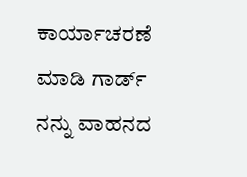ಕಾರ್ಯಾಚರಣೆ ಮಾಡಿ ಗಾರ್ಡ್ ನನ್ನು ವಾಹನದ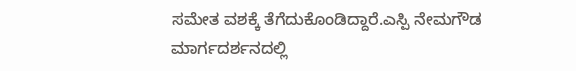ಸಮೇತ ವಶಕ್ಕೆ ತೆಗೆದುಕೊಂಡಿದ್ದಾರೆ.ಎಸ್ಪಿ ನೇಮಗೌಡ ಮಾರ್ಗದರ್ಶನದಲ್ಲಿ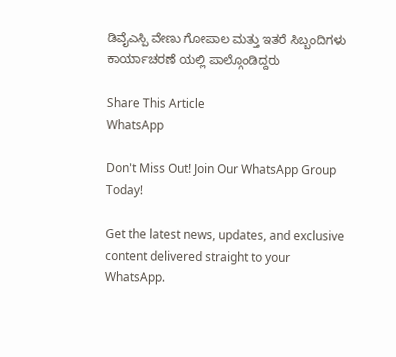ಡಿವೈಎಸ್ಪಿ ವೇಣು ಗೋಪಾಲ ಮತ್ತು ಇತರೆ ಸಿಬ್ಬಂದಿಗಳು ಕಾರ್ಯಾಚರಣೆ ಯಲ್ಲಿ ಪಾಲ್ಗೊಂಡಿದ್ದರು

Share This Article
WhatsApp

Don't Miss Out! Join Our WhatsApp Group Today!

Get the latest news, updates, and exclusive content delivered straight to your WhatsApp.